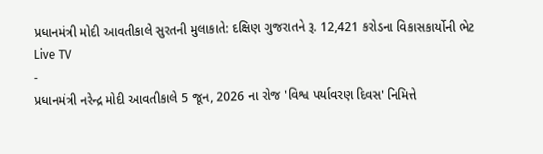પ્રધાનમંત્રી મોદી આવતીકાલે સુરતની મુલાકાતે: દક્ષિણ ગુજરાતને રૂ. 12,421 કરોડના વિકાસકાર્યોની ભેટ
Live TV
-
પ્રધાનમંત્રી નરેન્દ્ર મોદી આવતીકાલે 5 જૂન, 2026 ના રોજ 'વિશ્વ પર્યાવરણ દિવસ' નિમિત્તે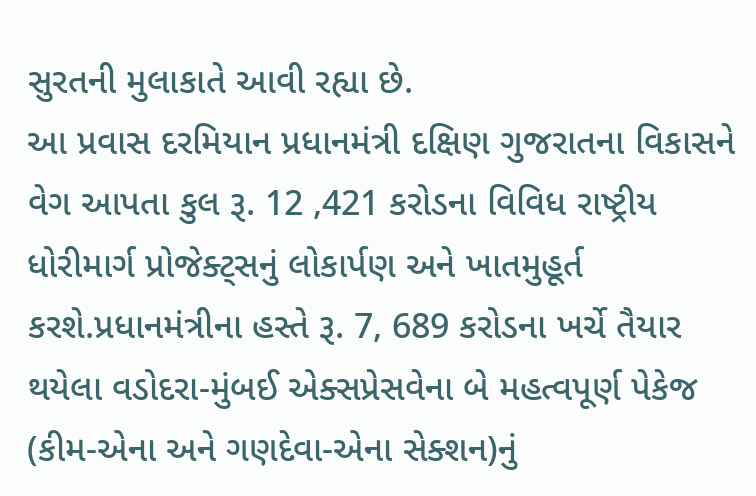સુરતની મુલાકાતે આવી રહ્યા છે.
આ પ્રવાસ દરમિયાન પ્રધાનમંત્રી દક્ષિણ ગુજરાતના વિકાસને વેગ આપતા કુલ રૂ. 12 ,421 કરોડના વિવિધ રાષ્ટ્રીય ધોરીમાર્ગ પ્રોજેક્ટ્સનું લોકાર્પણ અને ખાતમુહૂર્ત કરશે.પ્રધાનમંત્રીના હસ્તે રૂ. 7, 689 કરોડના ખર્ચે તૈયાર થયેલા વડોદરા-મુંબઈ એક્સપ્રેસવેના બે મહત્વપૂર્ણ પેકેજ (કીમ-એના અને ગણદેવા-એના સેક્શન)નું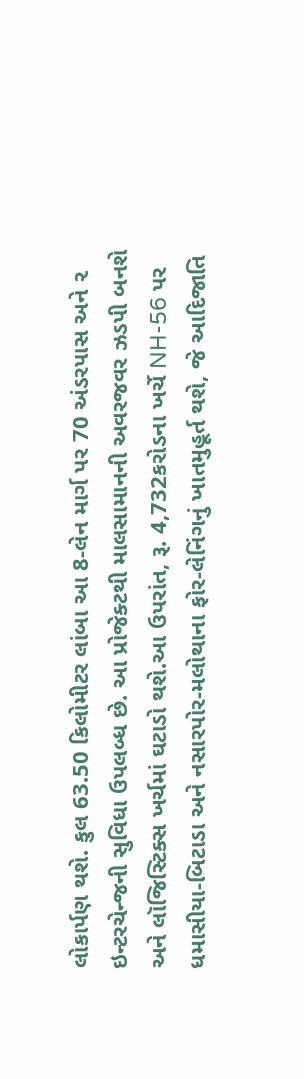લોકાર્પણ થશે. કુલ 63.50 કિલોમીટર લાંબા આ 8-લેન માર્ગ પર 70 અંડરપાસ અને ૨ ઇન્ટરચેન્જની સુવિધા ઉપલબ્ધ છે. આ પ્રોજેક્ટથી માલસામાનની અવરજવર ઝડપી બનશે અને લૉજિસ્ટિક્સ ખર્ચમાં ઘટાડો થશે.આ ઉપરાંત, રૂ. 4,732કરોડના ખર્ચે NH-56 પર ધમાસીયા-બિટાડા અને નસારપોર-મલોથાના ફોર-લેનિંગનું ખાતમુહૂર્ત થશે, જે આદિજાતિ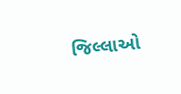જિલ્લાઓ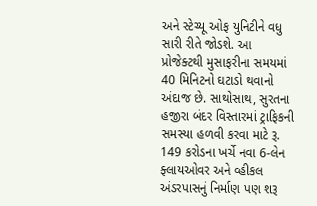અને સ્ટેચ્યૂ ઓફ યુનિટીને વધુ સારી રીતે જોડશે. આ પ્રોજેક્ટથી મુસાફરીના સમયમાં 40 મિનિટનો ઘટાડો થવાનો અંદાજ છે. સાથોસાથ, સુરતના હજીરા બંદર વિસ્તારમાં ટ્રાફિકની સમસ્યા હળવી કરવા માટે રૂ. 149 કરોડના ખર્ચે નવા 6-લેન ફ્લાયઓવર અને વ્હીકલ અંડરપાસનું નિર્માણ પણ શરૂ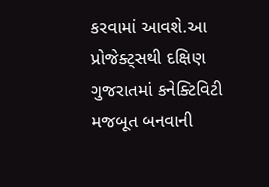કરવામાં આવશે.આ પ્રોજેક્ટ્સથી દક્ષિણ ગુજરાતમાં કનેક્ટિવિટી મજબૂત બનવાની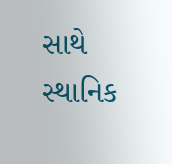સાથે સ્થાનિક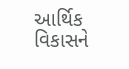આર્થિક વિકાસને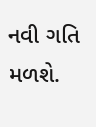નવી ગતિ મળશે.